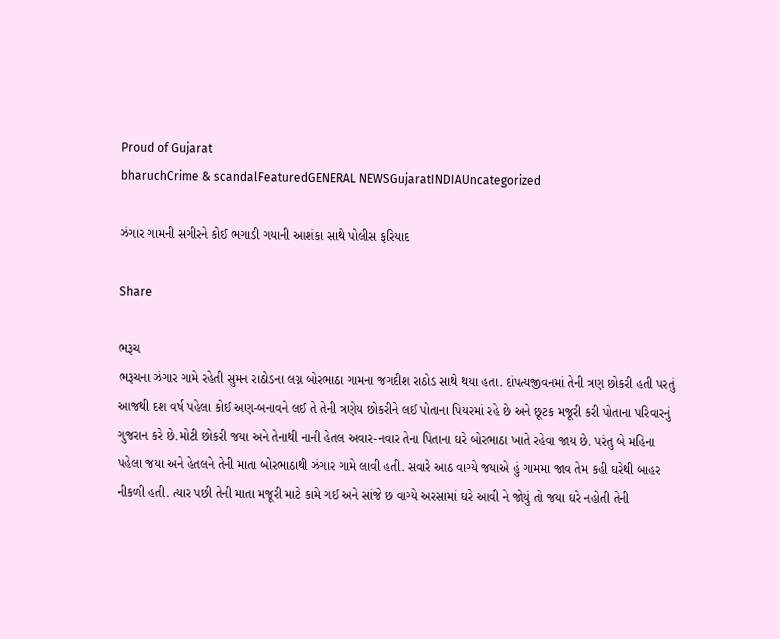Proud of Gujarat
bharuchCrime & scandalFeaturedGENERAL NEWSGujaratINDIAUncategorized

ઝંગાર ગામની સગીરને કોઈ ભગાડી ગયાની આશંકા સાથે પોલીસ ફરિયાદ

Share

ભરૂચ
ભરૂચના ઝંગાર ગામે રહેતી સુમન રાઠોડના લગ્ન બોરભાઠા ગામના જગદીશ રાઠોડ સાથે થયા હતા. દાંપત્યજીવનમાં તેની ત્રણ છોકરી હતી પરતું આજથી દશ વર્ષ પહેલા કોઈ અણ-બનાવને લઈ તે તેની ત્રણેય છોકરીને લઈ પોતાના પિયરમાં રહે છે અને છૂટક મજૂરી કરી પોતાના પરિવારનું ગુજરાન કરે છે.મોટી છોકરી જયા અને તેનાથી નાની હેતલ અવાર-નવાર તેના પિતાના ઘરે બોરભાઠા ખાતે રહેવા જાય છે. પરંતુ બે મહિના પહેલા જયા અને હેતલને તેની માતા બોરભાઠાથી ઝંગાર ગામે લાવી હતી. સવારે આઠ વાગ્યે જયાએ હું ગામમા જાવ તેમ કહી ઘરેથી બાહર નીકળી હતી. ત્યાર પછી તેની માતા મજૂરી માટે કામે ગઈ અને સાંજે છ વાગ્યે અરસામાં ઘરે આવી ને જોયું તો જયા ઘરે નહોતી તેની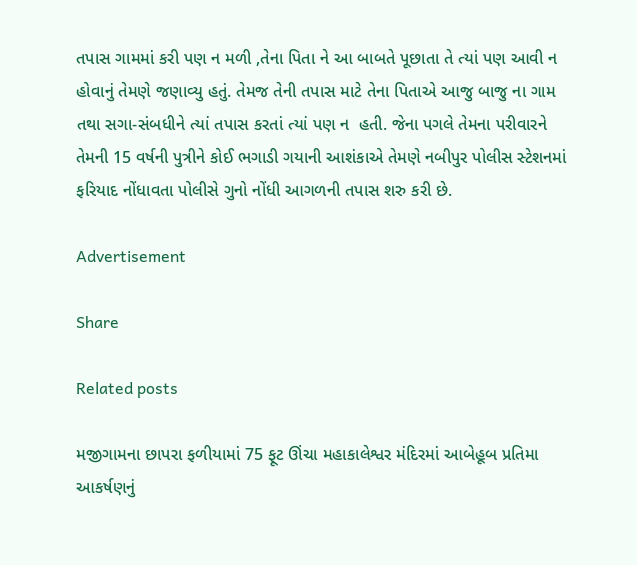તપાસ ગામમાં કરી પણ ન મળી ,તેના પિતા ને આ બાબતે પૂછાતા તે ત્યાં પણ આવી ન હોવાનું તેમણે જણાવ્યુ હતું. તેમજ તેની તપાસ માટે તેના પિતાએ આજુ બાજુ ના ગામ તથા સગા-સંબધીને ત્યાં તપાસ કરતાં ત્યાં પણ ન  હતી. જેના પગલે તેમના પરીવારને તેમની 15 વર્ષની પુત્રીને કોઈ ભગાડી ગયાની આશંકાએ તેમણે નબીપુર પોલીસ સ્ટેશનમાં ફરિયાદ નોંધાવતા પોલીસે ગુનો નોંધી આગળની તપાસ શરુ કરી છે.

Advertisement

Share

Related posts

મજીગામના છાપરા ફળીયામાં 75 ફૂટ ઊંચા મહાકાલેશ્વર મંદિરમાં આબેહૂબ પ્રતિમા આકર્ષણનું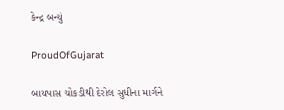કેન્દ્ર બન્યું

ProudOfGujarat

બાયપાસ ચોકડીથી દેરોલ સુધીના માર્ગને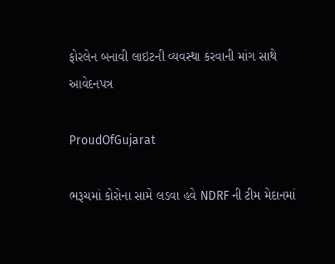ફોરલેન બનાવી લાઇટની વ્યવસ્થા કરવાની માંગ સાથે આવેદનપત્ર

ProudOfGujarat

ભરૂચમાં કોરોના સામે લડવા હવે NDRF ની ટીમ મેદાનમાં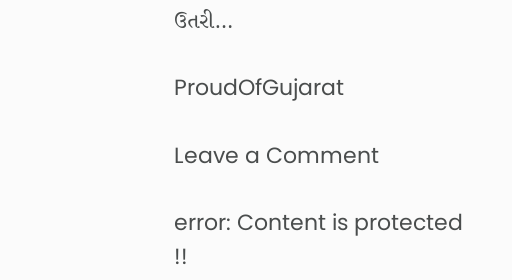ઉતરી…

ProudOfGujarat

Leave a Comment

error: Content is protected !!